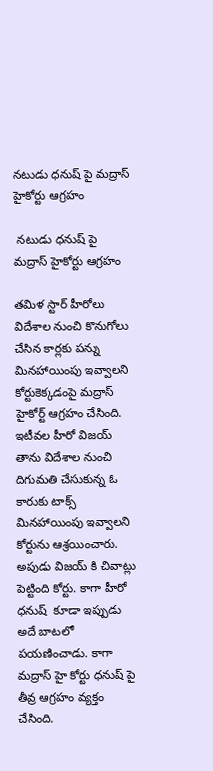నటుడు ధనుష్ పై మద్రాస్ హైకోర్టు ఆగ్రహం

 నటుడు ధనుష్ పై మద్రాస్ హైకోర్టు ఆగ్రహం

తమిళ స్టార్ హీరోలు విదేశాల నుంచి కొనుగోలు చేసిన కార్లకు పన్ను మినహాయింపు ఇవ్వాలని కోర్టుకెక్కడంపై మద్రాస్ హైకోర్ట్ ఆగ్రహం చేసింది. ఇటీవల హీరో విజయ్ తాను విదేశాల నుంచి దిగుమతి చేసుకున్న ఓ కారుకు టాక్స్ మినహాయింపు ఇవ్వాలని కోర్టును ఆశ్రయించారు. అపుడు విజయ్ కి చివాట్లు పెట్టింది కోర్టు. కాగా హీరో ధనుష్  కూడా ఇప్పుడు అదే బాటలో పయణించాడు. కాగా మద్రాస్ హై కోర్టు ధనుష్ పై తీవ్ర ఆగ్రహం వ్యక్తం చేసింది.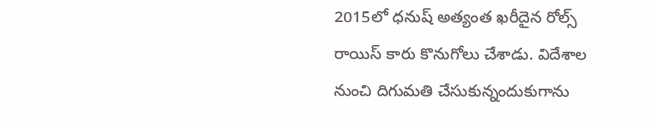2015లో ధనుష్‌ అత్యంత ఖరీదైన రోల్స్‌ రాయిస్‌ కారు కొనుగోలు చేశాడు. విదేశాల నుంచి దిగుమతి చేసుకున్నందుకుగాను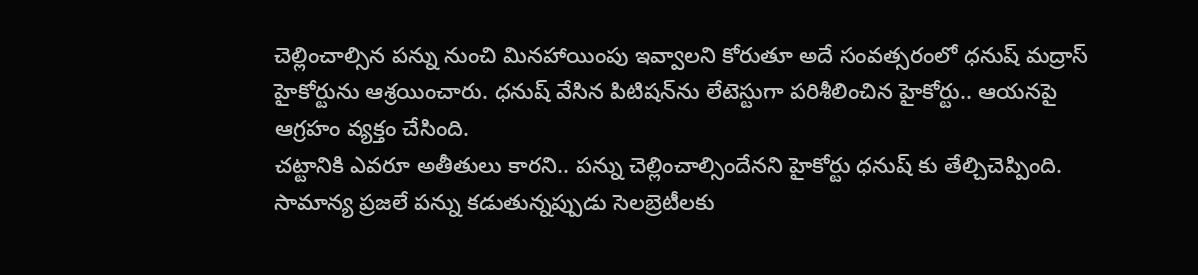చెల్లించాల్సిన పన్ను నుంచి మినహాయింపు ఇవ్వాలని కోరుతూ అదే సంవత్సరంలో ధనుష్‌ మద్రాస్‌ హైకోర్టును ఆశ్రయించారు. ధనుష్‌ వేసిన పిటిషన్‌ను లేటెస్టుగా పరిశీలించిన హైకోర్టు.. ఆయనపై ఆగ్రహం వ్యక్తం చేసింది.
చట్టానికి ఎవరూ అతీతులు కారని.. పన్ను చెల్లించాల్సిందేనని హైకోర్టు ధనుష్ కు తేల్చిచెప్పింది. సామాన్య ప్రజలే పన్ను కడుతున్నప్పుడు సెలబ్రెటీలకు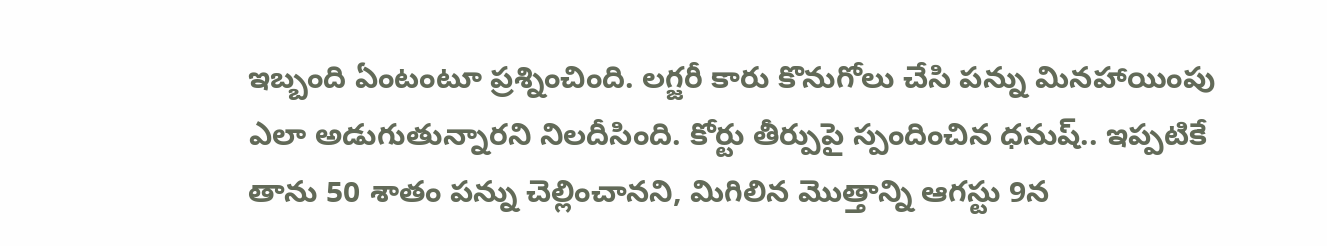ఇబ్బంది ఏంటంటూ ప్రశ్నించింది. లగ్జరీ కారు కొనుగోలు చేసి పన్ను మినహాయింపు ఎలా అడుగుతున్నారని నిలదీసింది. కోర్టు తీర్పుపై స్పందించిన ధనుష్.. ఇప్పటికే తాను 50 శాతం పన్ను చెల్లించానని, మిగిలిన మొత్తాన్ని ఆగస్టు 9న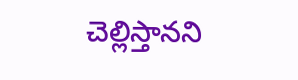చెల్లిస్తానని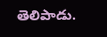తెలిపాడు.